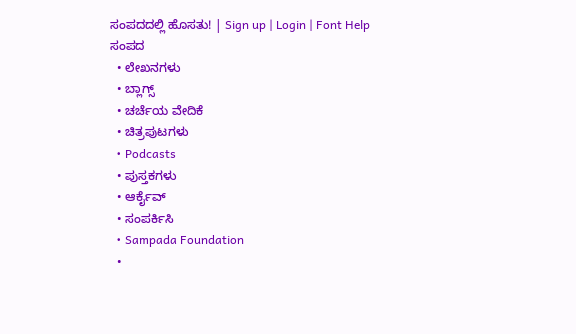ಸಂಪದದಲ್ಲಿ ಹೊಸತು! | Sign up | Login | Font Help
ಸಂಪದ
  • ಲೇಖನಗಳು
  • ಬ್ಲಾಗ್ಸ್
  • ಚರ್ಚೆಯ ವೇದಿಕೆ
  • ಚಿತ್ರಪುಟಗಳು
  • Podcasts
  • ಪುಸ್ತಕಗಳು
  • ಆರ್ಕೈವ್
  • ಸಂಪರ್ಕಿಸಿ
  • Sampada Foundation
  •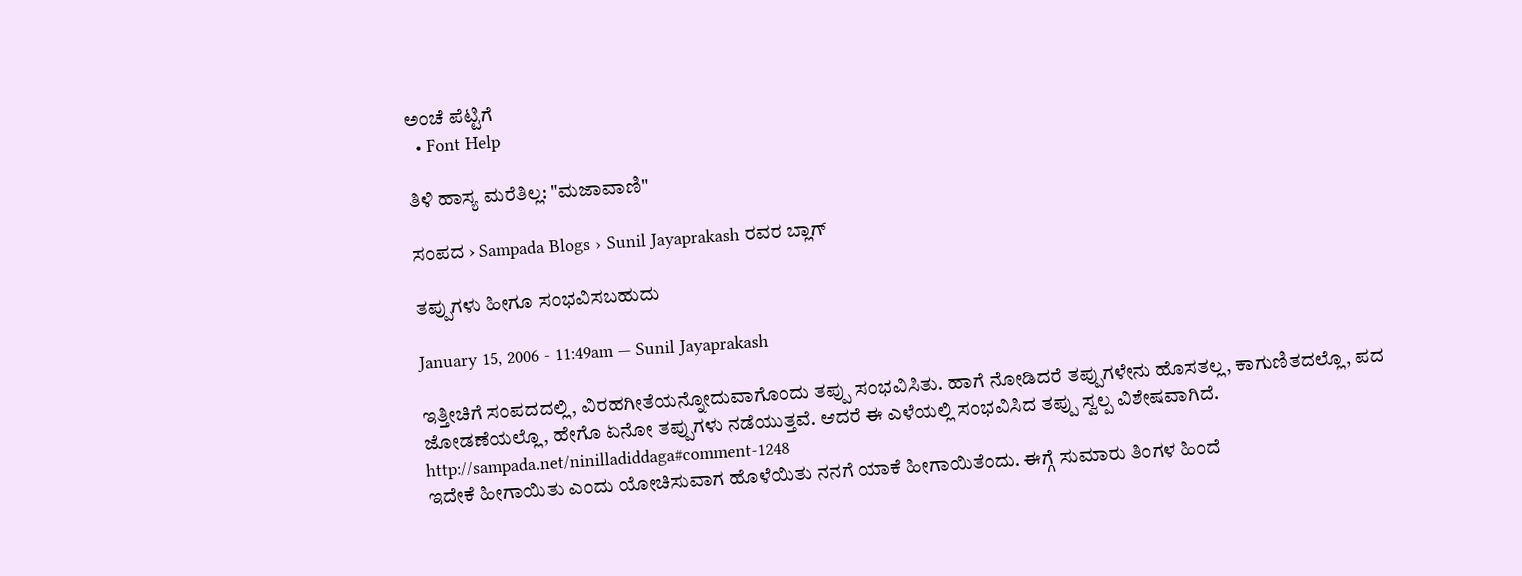ಅಂಚೆ ಪೆಟ್ಟಿಗೆ
  • Font Help

ತಿಳಿ ಹಾಸ್ಯ ಮರೆತಿಲ್ಲ: "ಮಜಾವಾಣಿ"

ಸಂಪದ › Sampada Blogs › Sunil Jayaprakash ರವರ ಬ್ಲಾಗ್

ತಪ್ಪುಗಳು ಹೀಗೂ ಸಂಭವಿಸಬಹುದು

January 15, 2006 - 11:49am — Sunil Jayaprakash

ಇತ್ತೀಚಿಗೆ ಸಂಪದದಲ್ಲಿ, ವಿರಹಗೀತೆಯನ್ನೋದುವಾಗೊಂದು ತಪ್ಪು ಸಂಭವಿಸಿತು. ಹಾಗೆ ನೋಡಿದರೆ ತಪ್ಪುಗಳೇನು ಹೊಸತಲ್ಲ, ಕಾಗುಣಿತದಲ್ಲೊ, ಪದ ಜೋಡಣೆಯಲ್ಲೊ, ಹೇಗೊ ಏನೋ ತಪ್ಪುಗಳು ನಡೆಯುತ್ತವೆ. ಆದರೆ ಈ ಎಳೆಯಲ್ಲಿ ಸಂಭವಿಸಿದ ತಪ್ಪು ಸ್ವಲ್ಪ ವಿಶೇಷವಾಗಿದೆ.
http://sampada.net/ninilladiddaga#comment-1248
ಇದೇಕೆ ಹೀಗಾಯಿತು ಎಂದು ಯೋಚಿಸುವಾಗ ಹೊಳೆಯಿತು ನನಗೆ ಯಾಕೆ ಹೀಗಾಯಿತೆಂದು. ಈಗ್ಗೆ ಸುಮಾರು ತಿಂಗಳ ಹಿಂದೆ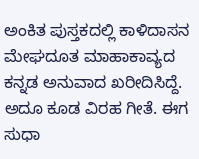ಅಂಕಿತ ಪುಸ್ತಕದಲ್ಲಿ ಕಾಳಿದಾಸನ ಮೇಘದೂತ ಮಾಹಾಕಾವ್ಯದ ಕನ್ನಡ ಅನುವಾದ ಖರೀದಿಸಿದ್ದೆ. ಅದೂ ಕೂಡ ವಿರಹ ಗೀತೆ. ಈಗ ಸುಧಾ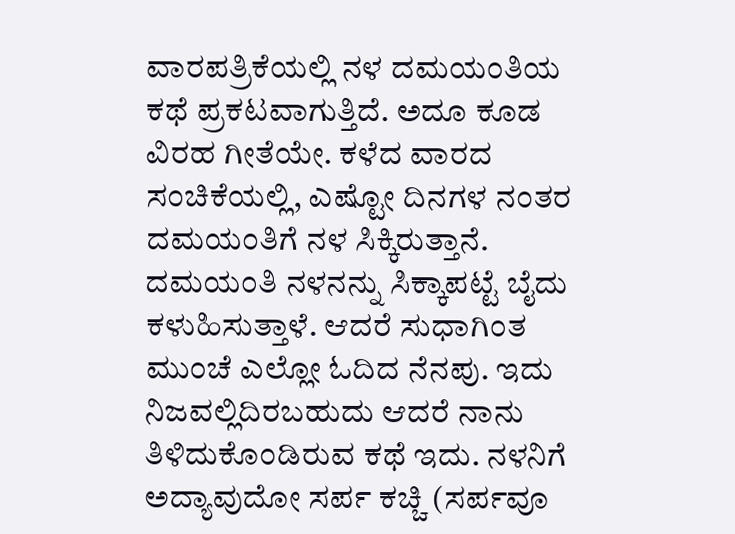ವಾರಪತ್ರಿಕೆಯಲ್ಲಿ ನಳ ದಮಯಂತಿಯ ಕಥೆ ಪ್ರಕಟವಾಗುತ್ತಿದೆ. ಅದೂ ಕೂಡ ವಿರಹ ಗೀತೆಯೇ. ಕಳೆದ ವಾರದ ಸಂಚಿಕೆಯಲ್ಲಿ, ಎಷ್ಟೋ ದಿನಗಳ ನಂತರ ದಮಯಂತಿಗೆ ನಳ ಸಿಕ್ಕಿರುತ್ತಾನೆ. ದಮಯಂತಿ ನಳನನ್ನು ಸಿಕ್ಕಾಪಟ್ಟೆ ಬೈದು ಕಳುಹಿಸುತ್ತಾಳೆ. ಆದರೆ ಸುಧಾಗಿಂತ ಮುಂಚೆ ಎಲ್ಲೋ ಓದಿದ ನೆನಪು. ಇದು ನಿಜವಲ್ಲಿದಿರಬಹುದು ಆದರೆ ನಾನು ತಿಳಿದುಕೊಂಡಿರುವ ಕಥೆ ಇದು. ನಳನಿಗೆ ಅದ್ಯಾವುದೋ ಸರ್ಪ ಕಚ್ಚಿ (ಸರ್ಪವೂ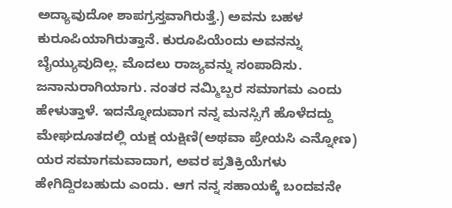ಅದ್ಯಾವುದೋ ಶಾಪಗ್ರಸ್ತವಾಗಿರುತ್ತೆ.) ಅವನು ಬಹಳ ಕುರೂಪಿಯಾಗಿರುತ್ತಾನೆ. ಕುರೂಪಿಯೆಂದು ಅವನನ್ನು ಬೈಯ್ಯುವುದಿಲ್ಲ. ಮೊದಲು ರಾಜ್ಯವನ್ನು ಸಂಪಾದಿಸು. ಜನಾನುರಾಗಿಯಾಗು. ನಂತರ ನಮ್ಮಿಬ್ಬರ ಸಮಾಗಮ ಎಂದು ಹೇಳುತ್ತಾಳೆ. ಇದನ್ನೋದುವಾಗ ನನ್ನ ಮನಸ್ಸಿಗೆ ಹೊಳೆದದ್ದು ಮೇಘದೂತದಲ್ಲಿ ಯಕ್ಷ ಯಕ್ಷಿಣಿ(ಅಥವಾ ಪ್ರೇಯಸಿ ಎನ್ನೋಣ) ಯರ ಸಮಾಗಮವಾದಾಗ, ಅವರ ಪ್ರತಿಕ್ರಿಯೆಗಳು ಹೇಗಿದ್ದಿರಬಹುದು ಎಂದು. ಆಗ ನನ್ನ ಸಹಾಯಕ್ಕೆ ಬಂದವನೇ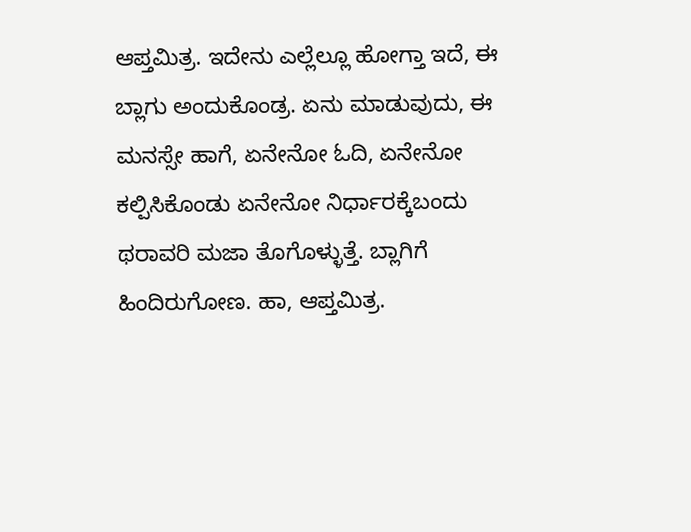ಆಪ್ತಮಿತ್ರ. ಇದೇನು ಎಲ್ಲೆಲ್ಲೂ ಹೋಗ್ತಾ ಇದೆ, ಈ ಬ್ಲಾಗು ಅಂದುಕೊಂಡ್ರ. ಏನು ಮಾಡುವುದು, ಈ ಮನಸ್ಸೇ ಹಾಗೆ, ಏನೇನೋ ಓದಿ, ಏನೇನೋ ಕಲ್ಪಿಸಿಕೊಂಡು ಏನೇನೋ ನಿರ್ಧಾರಕ್ಕೆಬಂದು ಥರಾವರಿ ಮಜಾ ತೊಗೊಳ್ಳುತ್ತೆ. ಬ್ಲಾಗಿಗೆ ಹಿಂದಿರುಗೋಣ. ಹಾ, ಆಪ್ತಮಿತ್ರ.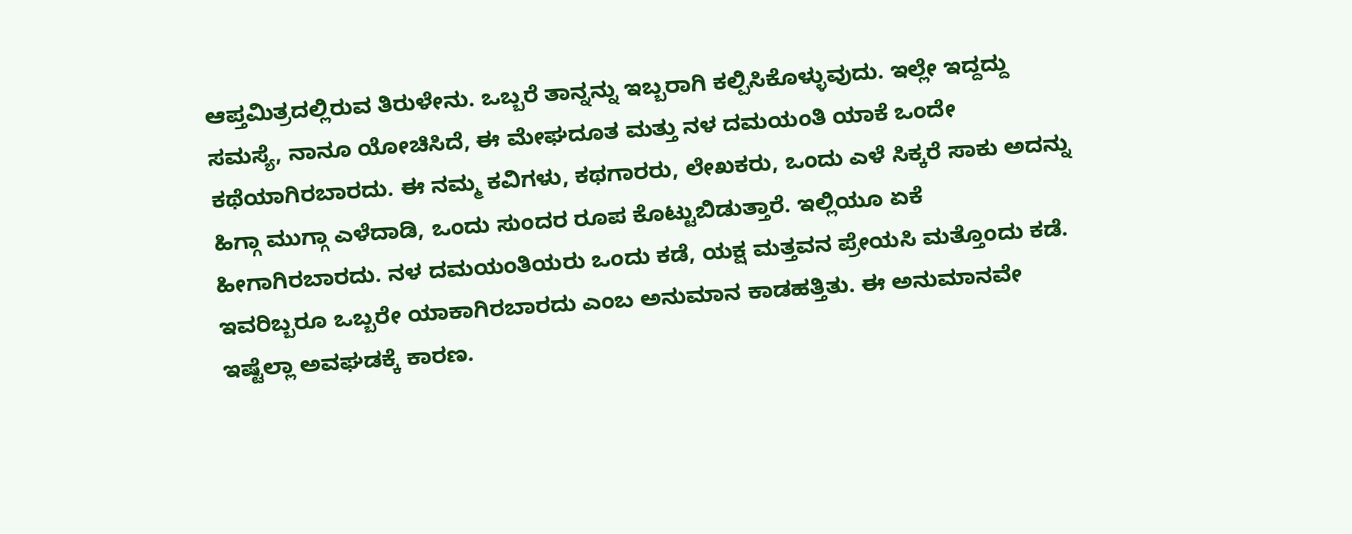ಆಪ್ತಮಿತ್ರದಲ್ಲಿರುವ ತಿರುಳೇನು. ಒಬ್ಬರೆ ತಾನ್ನನ್ನು ಇಬ್ಬರಾಗಿ ಕಲ್ಪಿಸಿಕೊಳ್ಳುವುದು. ಇಲ್ಲೇ ಇದ್ದದ್ದು ಸಮಸ್ಯೆ, ನಾನೂ ಯೋಚಿಸಿದೆ, ಈ ಮೇಘದೂತ ಮತ್ತು ನಳ ದಮಯಂತಿ ಯಾಕೆ ಒಂದೇ ಕಥೆಯಾಗಿರಬಾರದು. ಈ ನಮ್ಮ ಕವಿಗಳು, ಕಥಗಾರರು, ಲೇಖಕರು, ಒಂದು ಎಳೆ ಸಿಕ್ಕರೆ ಸಾಕು ಅದನ್ನು ಹಿಗ್ಗಾ ಮುಗ್ಗಾ ಎಳೆದಾಡಿ, ಒಂದು ಸುಂದರ ರೂಪ ಕೊಟ್ಟುಬಿಡುತ್ತಾರೆ. ಇಲ್ಲಿಯೂ ಏಕೆ ಹೀಗಾಗಿರಬಾರದು. ನಳ ದಮಯಂತಿಯರು ಒಂದು ಕಡೆ, ಯಕ್ಷ ಮತ್ತವನ ಪ್ರೇಯಸಿ ಮತ್ತೊಂದು ಕಡೆ. ಇವರಿಬ್ಬರೂ ಒಬ್ಬರೇ ಯಾಕಾಗಿರಬಾರದು ಎಂಬ ಅನುಮಾನ ಕಾಡಹತ್ತಿತು. ಈ ಅನುಮಾನವೇ ಇಷ್ಟೆಲ್ಲಾ ಅವಘಡಕ್ಕೆ ಕಾರಣ.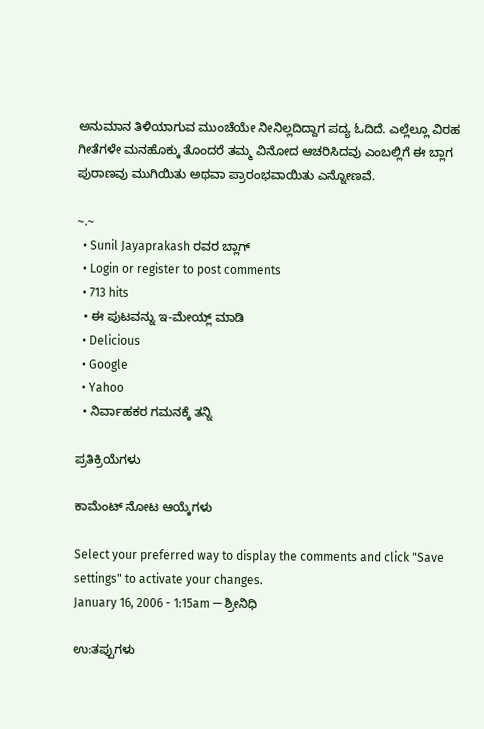ಅನುಮಾನ ತಿಳಿಯಾಗುವ ಮುಂಚೆಯೇ ನೀನಿಲ್ಲದಿದ್ದಾಗ ಪದ್ಯ ಓದಿದೆ. ಎಲ್ಲೆಲ್ಲೂ ವಿರಹ ಗೀತೆಗಳೇ ಮನಹೊಕ್ಕು ತೊಂದರೆ ತಮ್ಮ ವಿನೋದ ಆಚರಿಸಿದವು ಎಂಬಲ್ಲಿಗೆ ಈ ಬ್ಲಾಗ ಪುರಾಣವು ಮುಗಿಯಿತು ಅಥವಾ ಪ್ರಾರಂಭವಾಯಿತು ಎನ್ನೋಣವೆ.

~.~
  • Sunil Jayaprakash ರವರ ಬ್ಲಾಗ್
  • Login or register to post comments
  • 713 hits
  • ಈ ಪುಟವನ್ನು ಇ-ಮೇಯ್ಲ್ ಮಾಡಿ
  • Delicious
  • Google
  • Yahoo
  • ನಿರ್ವಾಹಕರ ಗಮನಕ್ಕೆ ತನ್ನಿ

ಪ್ರತಿಕ್ರಿಯೆಗಳು

ಕಾಮೆಂಟ್ ನೋಟ ಆಯ್ಕೆಗಳು

Select your preferred way to display the comments and click "Save settings" to activate your changes.
January 16, 2006 - 1:15am — ಶ್ರೀನಿಧಿ

ಉ:ತಪ್ಪುಗಳು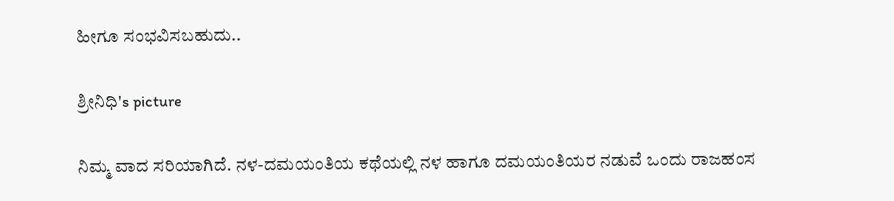ಹೀಗೂ ಸಂಭವಿಸಬಹುದು..

ಶ್ರೀನಿಧಿ's picture

ನಿಮ್ಮ ವಾದ ಸರಿಯಾಗಿದೆ. ನಳ-ದಮಯಂತಿಯ ಕಥೆಯಲ್ಲಿ ನಳ ಹಾಗೂ ದಮಯಂತಿಯರ ನಡುವೆ ಒಂದು ರಾಜಹಂಸ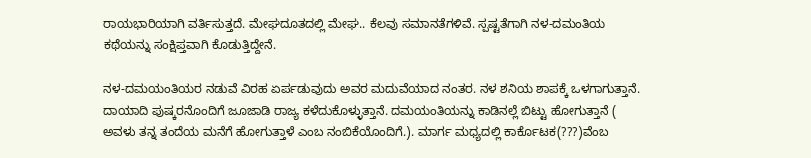ರಾಯಭಾರಿಯಾಗಿ ವರ್ತಿಸುತ್ತದೆ. ಮೇಘದೂತದಲ್ಲಿ ಮೇಘ.. ಕೆಲವು ಸಮಾನತೆಗಳಿವೆ. ಸ್ಪಷ್ಟತೆಗಾಗಿ ನಳ-ದಮಂತಿಯ ಕಥೆಯನ್ನು ಸಂಕ್ಷಿಪ್ತವಾಗಿ ಕೊಡುತ್ತಿದ್ದೇನೆ.

ನಳ-ದಮಯಂತಿಯರ ನಡುವೆ ವಿರಹ ಏರ್ಪಡುವುದು ಅವರ ಮದುವೆಯಾದ ನಂತರ. ನಳ ಶನಿಯ ಶಾಪಕ್ಕೆ ಒಳಗಾಗುತ್ತಾನೆ. ದಾಯಾದಿ ಪುಷ್ಕರನೊಂದಿಗೆ ಜೂಜಾಡಿ ರಾಜ್ಯ ಕಳೆದುಕೊಳ್ಳುತ್ತಾನೆ. ದಮಯಂತಿಯನ್ನು ಕಾಡಿನಲ್ಲೆ ಬಿಟ್ಟು ಹೋಗುತ್ತಾನೆ ( ಅವಳು ತನ್ನ ತಂದೆಯ ಮನೆಗೆ ಹೋಗುತ್ತಾಳೆ ಎಂಬ ನಂಬಿಕೆಯೊಂದಿಗೆ.). ಮಾರ್ಗ ಮಧ್ಯದಲ್ಲಿ ಕಾರ್ಕೊಟಕ(???)ವೆಂಬ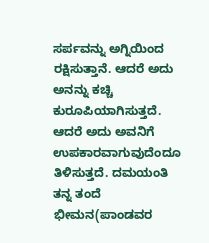ಸರ್ಪವನ್ನು ಅಗ್ನಿಯಿಂದ ರಕ್ಷಿಸುತ್ತಾನೆ. ಆದರೆ ಅದು ಅನನ್ನು ಕಚ್ಚಿ ಕುರೂಪಿಯಾಗಿಸುತ್ತದೆ. ಆದರೆ ಅದು ಅವನಿಗೆ ಉಪಕಾರವಾಗುವುದೆಂದೂ ತಿಳಿಸುತ್ತದೆ. ದಮಯಂತಿ ತನ್ನ ತಂದೆ ಭೀಮನ(ಪಾಂಡವರ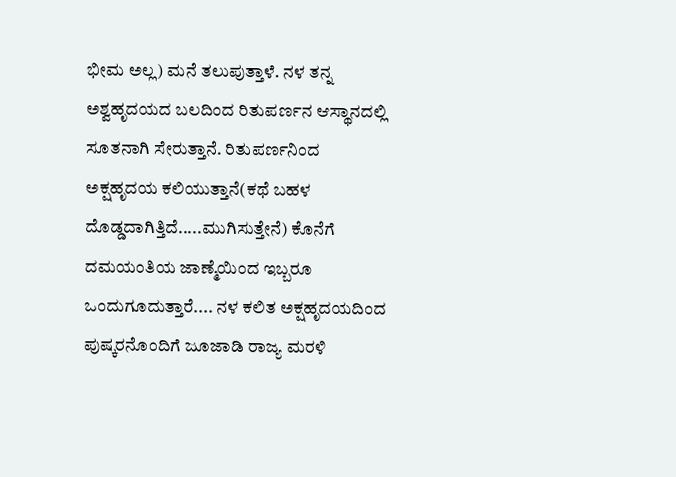ಭೀಮ ಅಲ್ಲ) ಮನೆ ತಲುಪುತ್ತಾಳೆ. ನಳ ತನ್ನ ಅಶ್ವಹೃದಯದ ಬಲದಿಂದ ರಿತುಪರ್ಣನ ಆಸ್ಥಾನದಲ್ಲಿ ಸೂತನಾಗಿ ಸೇರುತ್ತಾನೆ. ರಿತುಪರ್ಣನಿಂದ ಅಕ್ಷಹೃದಯ ಕಲಿಯುತ್ತಾನೆ(ಕಥೆ ಬಹಳ ದೊಡ್ಡದಾಗಿತ್ತಿದೆ.....ಮುಗಿಸುತ್ತೇನೆ) ಕೊನೆಗೆ ದಮಯಂತಿಯ ಜಾಣ್ಮೆಯಿಂದ ಇಬ್ಬರೂ ಒಂದುಗೂದುತ್ತಾರೆ.... ನಳ ಕಲಿತ ಅಕ್ಷಹೃದಯದಿಂದ ಪುಷ್ಕರನೊಂದಿಗೆ ಜೂಜಾಡಿ ರಾಜ್ಯ ಮರಳಿ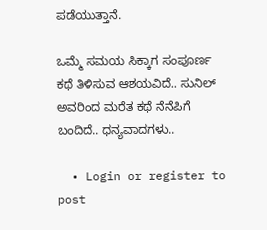ಪಡೆಯುತ್ತಾನೆ.

ಒಮ್ಮೆ ಸಮಯ ಸಿಕ್ಕಾಗ ಸಂಪೂರ್ಣ ಕಥೆ ತಿಳಿಸುವ ಆಶಯವಿದೆ.. ಸುನಿಲ್ ಅವರಿಂದ ಮರೆತ ಕಥೆ ನೆನೆಪಿಗೆ ಬಂದಿದೆ.. ಧನ್ಯವಾದಗಳು..

  • Login or register to post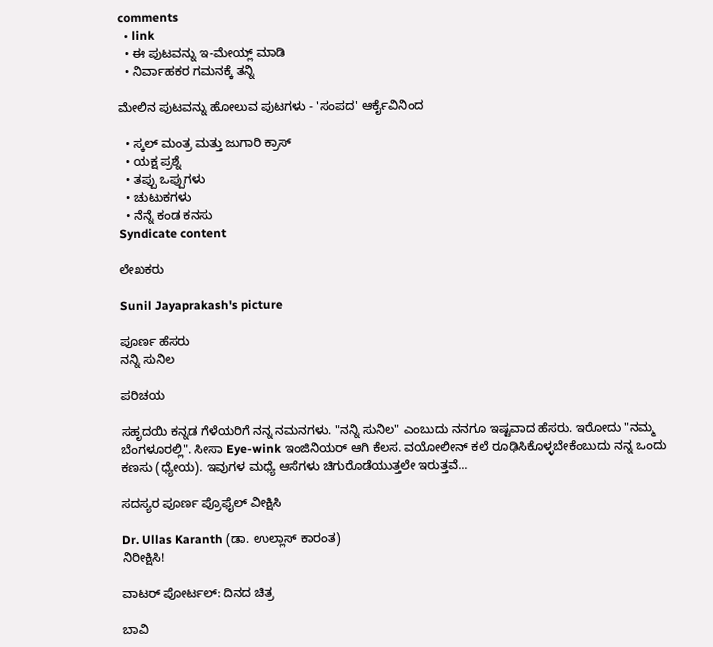comments
  • link
  • ಈ ಪುಟವನ್ನು ಇ-ಮೇಯ್ಲ್ ಮಾಡಿ
  • ನಿರ್ವಾಹಕರ ಗಮನಕ್ಕೆ ತನ್ನಿ

ಮೇಲಿನ ಪುಟವನ್ನು ಹೋಲುವ ಪುಟಗಳು - 'ಸಂಪದ' ಆರ್ಕೈವಿನಿಂದ

  • ಸ್ಕಲ್ ಮಂತ್ರ ಮತ್ತು ಜುಗಾರಿ ಕ್ರಾಸ್
  • ಯಕ್ಷ ಪ್ರಶ್ನೆ
  • ತಪ್ಪು ಒಪ್ಪುಗಳು
  • ಚುಟುಕಗಳು
  • ನೆನ್ನೆ ಕಂಡ ಕನಸು
Syndicate content

ಲೇಖಕರು

Sunil Jayaprakash's picture

ಪೂರ್ಣ ಹೆಸರು
ನನ್ನಿ ಸುನಿಲ

ಪರಿಚಯ

ಸಹೃದಯಿ ಕನ್ನಡ ಗೆಳೆಯರಿಗೆ ನನ್ನ ನಮನಗಳು. "ನನ್ನಿ ಸುನಿಲ" ಎಂಬುದು ನನಗೂ ಇಷ್ಟವಾದ ಹೆಸರು. ಇರೋದು "ನಮ್ಮ ಬೆಂಗಳೂರಲ್ಲಿ". ಸೀಸಾ Eye-wink ಇಂಜಿನಿಯರ್ ಆಗಿ ಕೆಲಸ. ವಯೋಲೀನ್ ಕಲೆ ರೂಢಿಸಿಕೊಳ್ಳಬೇಕೆಂಬುದು ನನ್ನ ಒಂದು ಕಣಸು (ಧ್ಯೇಯ). ಇವುಗಳ ಮಧ್ಯೆ ಆಸೆಗಳು ಚಿಗುರೊಡೆಯುತ್ತಲೇ ಇರುತ್ತವೆ...

ಸದಸ್ಯರ ಪೂರ್ಣ ಪ್ರೊಫೈಲ್ ವೀಕ್ಷಿಸಿ

Dr. Ullas Karanth (ಡಾ. ಉಲ್ಲಾಸ್ ಕಾರಂತ)
ನಿರೀಕ್ಷಿಸಿ!

ವಾಟರ್ ಪೋರ್ಟಲ್: ದಿನದ ಚಿತ್ರ

ಬಾವಿ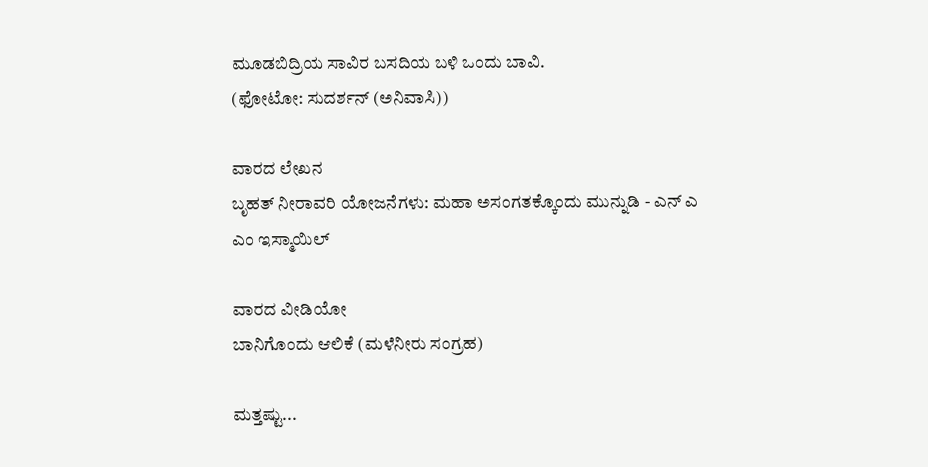ಮೂಡಬಿದ್ರಿಯ ಸಾವಿರ ಬಸದಿಯ ಬಳಿ ಒಂದು ಬಾವಿ.
(ಫೋಟೋ: ಸುದರ್ಶನ್ (ಅನಿವಾಸಿ))

ವಾರದ ಲೇಖನ
ಬೃಹತ್ ನೀರಾವರಿ ಯೋಜನೆಗಳು: ಮಹಾ ಅಸಂಗತಕ್ಕೊಂದು ಮುನ್ನುಡಿ - ಎನ್ ಎ ಎಂ ಇಸ್ಮಾಯಿಲ್

ವಾರದ ವೀಡಿಯೋ
ಬಾನಿಗೊಂದು ಆಲಿಕೆ (ಮಳೆನೀರು ಸಂಗ್ರಹ)

ಮತ್ತಷ್ಟು...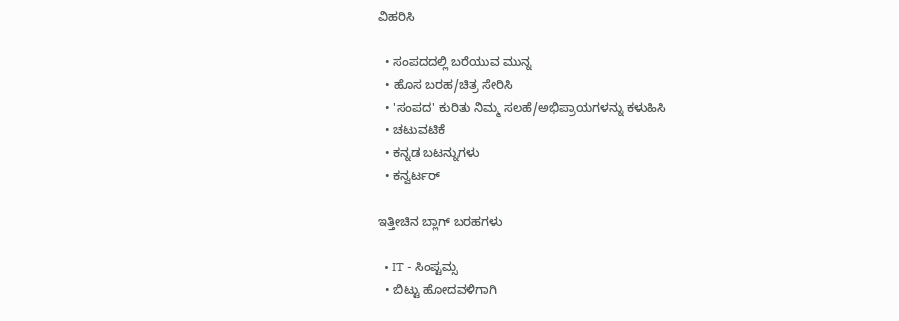ವಿಹರಿಸಿ

  • ಸಂಪದದಲ್ಲಿ ಬರೆಯುವ ಮುನ್ನ
  • ಹೊಸ ಬರಹ/ಚಿತ್ರ ಸೇರಿಸಿ
  • 'ಸಂಪದ' ಕುರಿತು ನಿಮ್ಮ ಸಲಹೆ/ಅಭಿಪ್ರಾಯಗಳನ್ನು ಕಳುಹಿಸಿ
  • ಚಟುವಟಿಕೆ
  • ಕನ್ನಡ ಬಟನ್ನುಗಳು
  • ಕನ್ವರ್ಟರ್

ಇತ್ತೀಚಿನ ಬ್ಲಾಗ್ ಬರಹಗಳು

  • IT - ಸಿಂಪ್ಟಮ್ಸ
  • ಬಿಟ್ಟು ಹೋದವಳಿಗಾಗಿ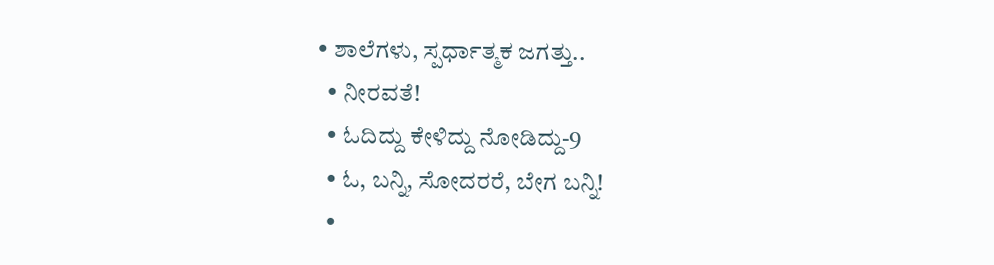• ಶಾಲೆಗಳು, ಸ್ಪರ್ಧಾತ್ಮಕ ಜಗತ್ತು..
  • ನೀರವತೆ!
  • ಓದಿದ್ದು ಕೇಳಿದ್ದು ನೋಡಿದ್ದು-9
  • ಓ, ಬನ್ನಿ, ಸೋದರರೆ, ಬೇಗ ಬನ್ನಿ!
  •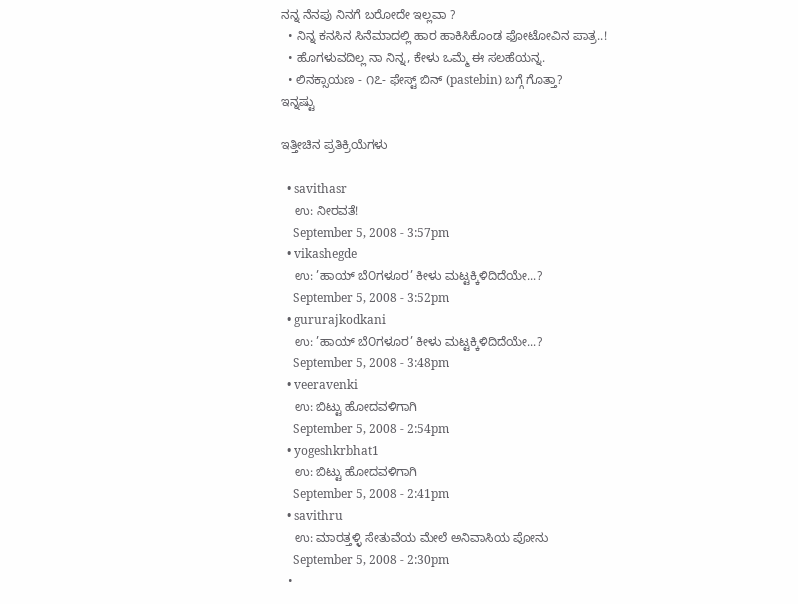ನನ್ನ ನೆನಪು ನಿನಗೆ ಬರೋದೇ ಇಲ್ಲವಾ ?
  • ನಿನ್ನ ಕನಸಿನ ಸಿನೆಮಾದಲ್ಲಿ ಹಾರ ಹಾಕಿಸಿಕೊಂಡ ಫೋಟೋವಿನ ಪಾತ್ರ..!
  • ಹೊಗಳುವದಿಲ್ಲ ನಾ ನಿನ್ನ, ಕೇಳು ಒಮ್ಮೆ ಈ ಸಲಹೆಯನ್ನ.
  • ಲಿನಕ್ಸಾಯಣ - ೧೭- ಫೇಸ್ಟ್ ಬಿನ್ (pastebin) ಬಗ್ಗೆ ಗೊತ್ತಾ?
ಇನ್ನಷ್ಟು

ಇತ್ತೀಚಿನ ಪ್ರತಿಕ್ರಿಯೆಗಳು

  • savithasr
    ಉ: ನೀರವತೆ!
    September 5, 2008 - 3:57pm
  • vikashegde
    ಉ: ’ಹಾಯ್ ಬೆ೦ಗಳೂರ’ ಕೀಳು ಮಟ್ಟಕ್ಕಿಳಿದಿದೆಯೇ...?
    September 5, 2008 - 3:52pm
  • gururajkodkani
    ಉ: ’ಹಾಯ್ ಬೆ೦ಗಳೂರ’ ಕೀಳು ಮಟ್ಟಕ್ಕಿಳಿದಿದೆಯೇ...?
    September 5, 2008 - 3:48pm
  • veeravenki
    ಉ: ಬಿಟ್ಟು ಹೋದವಳಿಗಾಗಿ
    September 5, 2008 - 2:54pm
  • yogeshkrbhat1
    ಉ: ಬಿಟ್ಟು ಹೋದವಳಿಗಾಗಿ
    September 5, 2008 - 2:41pm
  • savithru
    ಉ: ಮಾರತ್ತಳ್ಳಿ ಸೇತುವೆಯ ಮೇಲೆ ಅನಿವಾಸಿಯ ಪೋನು
    September 5, 2008 - 2:30pm
  •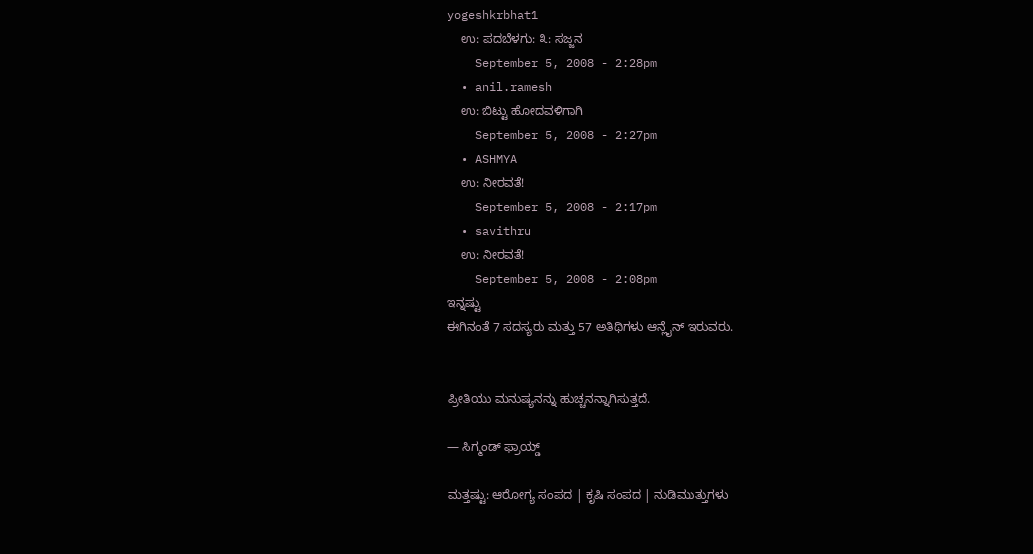yogeshkrbhat1
    ಉ: ಪದಬೆಳಗು: ೩: ಸಜ್ಜನ
    September 5, 2008 - 2:28pm
  • anil.ramesh
    ಉ: ಬಿಟ್ಟು ಹೋದವಳಿಗಾಗಿ
    September 5, 2008 - 2:27pm
  • ASHMYA
    ಉ: ನೀರವತೆ!
    September 5, 2008 - 2:17pm
  • savithru
    ಉ: ನೀರವತೆ!
    September 5, 2008 - 2:08pm
ಇನ್ನಷ್ಟು
ಈಗಿನಂತೆ 7 ಸದಸ್ಯರು ಮತ್ತು 57 ಅತಿಥಿಗಳು ಆನ್ಲೈನ್ ಇರುವರು.


ಪ್ರೀತಿಯು ಮನುಷ್ಯನನ್ನು ಹುಚ್ಚನನ್ನಾಗಿಸುತ್ತದೆ.

— ಸಿಗ್ಮಂಡ್ ಫ್ರಾಯ್ಡ್

ಮತ್ತಷ್ಟು: ಆರೋಗ್ಯ ಸಂಪದ | ಕೃಷಿ ಸಂಪದ | ನುಡಿಮುತ್ತುಗಳು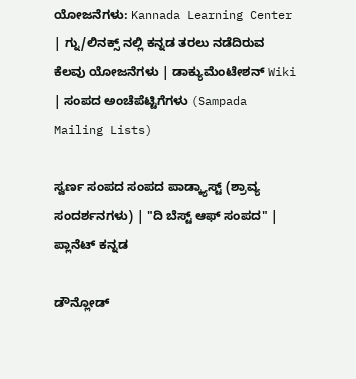ಯೋಜನೆಗಳು: Kannada Learning Center | ಗ್ನು/ಲಿನಕ್ಸ್ ನಲ್ಲಿ ಕನ್ನಡ ತರಲು ನಡೆದಿರುವ ಕೆಲವು ಯೋಜನೆಗಳು | ಡಾಕ್ಯುಮೆಂಟೇಶನ್ Wiki | ಸಂಪದ ಅಂಚೆಪೆಟ್ಟಿಗೆಗಳು (Sampada Mailing Lists)

ಸ್ವರ್ಣ ಸಂಪದ ಸಂಪದ ಪಾಡ್ಕ್ಯಾಸ್ಟ್ (ಶ್ರಾವ್ಯ ಸಂದರ್ಶನಗಳು) | "ದಿ ಬೆಸ್ಟ್ ಆಫ್ ಸಂಪದ" | ಪ್ಲಾನೆಟ್ ಕನ್ನಡ

ಡೌನ್ಲೋಡ್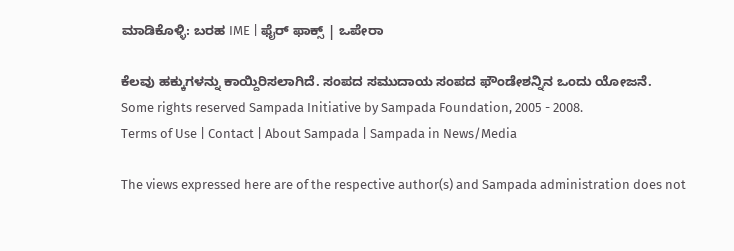ಮಾಡಿಕೊಳ್ಳಿ: ಬರಹ IME | ಫೈರ್ ಫಾಕ್ಸ್ | ಒಪೇರಾ

ಕೆಲವು ಹಕ್ಕುಗಳನ್ನು ಕಾಯ್ದಿರಿಸಲಾಗಿದೆ. ಸಂಪದ ಸಮುದಾಯ ಸಂಪದ ಫೌಂಡೇಶನ್ನಿನ ಒಂದು ಯೋಜನೆ.
Some rights reserved Sampada Initiative by Sampada Foundation, 2005 - 2008.
Terms of Use | Contact | About Sampada | Sampada in News/Media

The views expressed here are of the respective author(s) and Sampada administration does not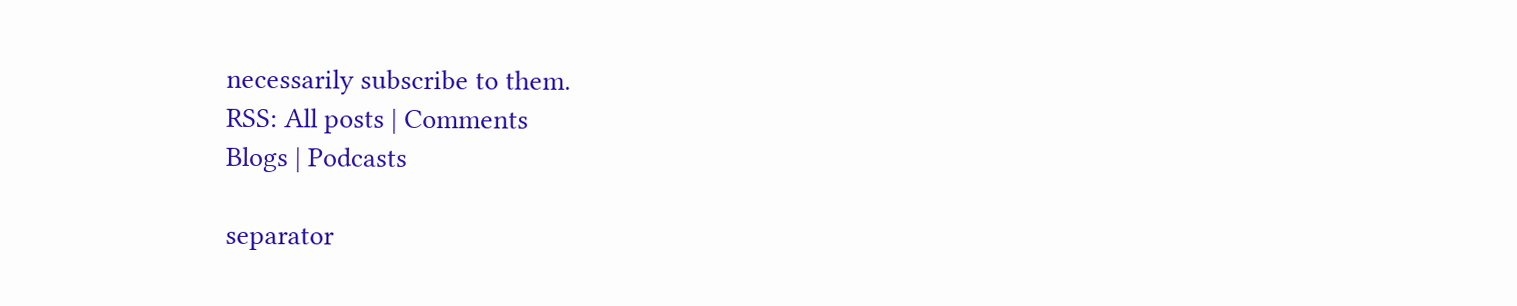necessarily subscribe to them.
RSS: All posts | Comments
Blogs | Podcasts

separator